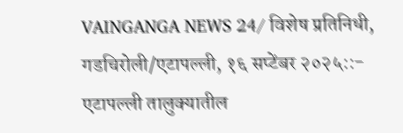VAINGANGA NEWS 24/ विशेष प्रतिनिधी,
गडचिरोली/एटापल्ली, १६ सप्टेंबर २०२५::- एटापल्ली तालुक्यातील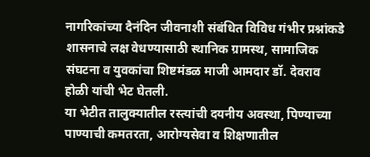नागरिकांच्या दैनंदिन जीवनाशी संबंधित विविध गंभीर प्रश्नांकडे शासनाचे लक्ष वेधण्यासाठी स्थानिक ग्रामस्थ, सामाजिक संघटना व युवकांचा शिष्टमंडळ माजी आमदार डॉ. देवराव होळी यांची भेट घेतली.
या भेटीत तालुक्यातील रस्त्यांची दयनीय अवस्था, पिण्याच्या पाण्याची कमतरता, आरोग्यसेवा व शिक्षणातील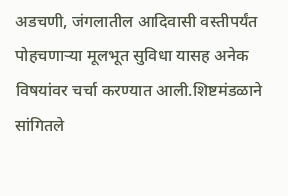अडचणी, जंगलातील आदिवासी वस्तीपर्यंत पोहचणाऱ्या मूलभूत सुविधा यासह अनेक विषयांवर चर्चा करण्यात आली.शिष्टमंडळाने सांगितले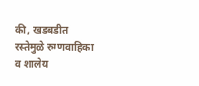की, खडबडीत रस्तेमुळे रुग्णवाहिका व शालेय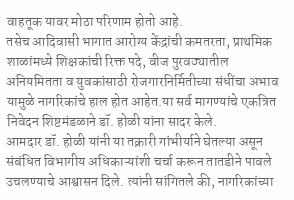वाहतूक यावर मोठा परिणाम होतो आहे.
तसेच आदिवासी भागात आरोग्य केंद्रांची कमतरता, प्राथमिक शाळांमध्ये शिक्षकांची रिक्त पदे, वीज पुरवठ्यातील अनियमितता व युवकांसाठी रोजगारनिर्मितीच्या संधींचा अभाव यामुळे नागरिकांचे हाल होत आहेत.या सर्व मागण्यांचे एकत्रित निवेदन शिष्टमंडळाने डॉ. होळी यांना सादर केले.
आमदार डॉ. होळी यांनी या तक्रारी गांभीर्याने घेतल्या असून संबंधित विभागीय अधिकाऱ्यांशी चर्चा करून तातडीने पावले उचलण्याचे आश्वासन दिले. त्यांनी सांगितले की, नागरिकांच्या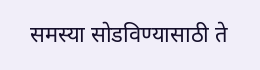समस्या सोडविण्यासाठी ते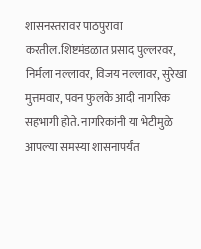शासनस्तरावर पाठपुरावा करतील.शिष्टमंडळात प्रसाद पुल्लरवर, निर्मला नल्लावर, विजय नल्लावर, सुरेखा मुत्तमवार, पवन फुलके आदी नागरिक सहभागी होते. नागरिकांनी या भेटीमुळे आपल्या समस्या शासनापर्यंत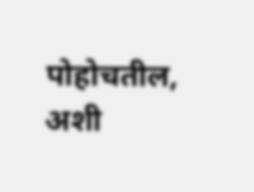पोहोचतील, अशी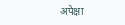अपेक्षा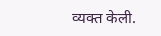व्यक्त केली.